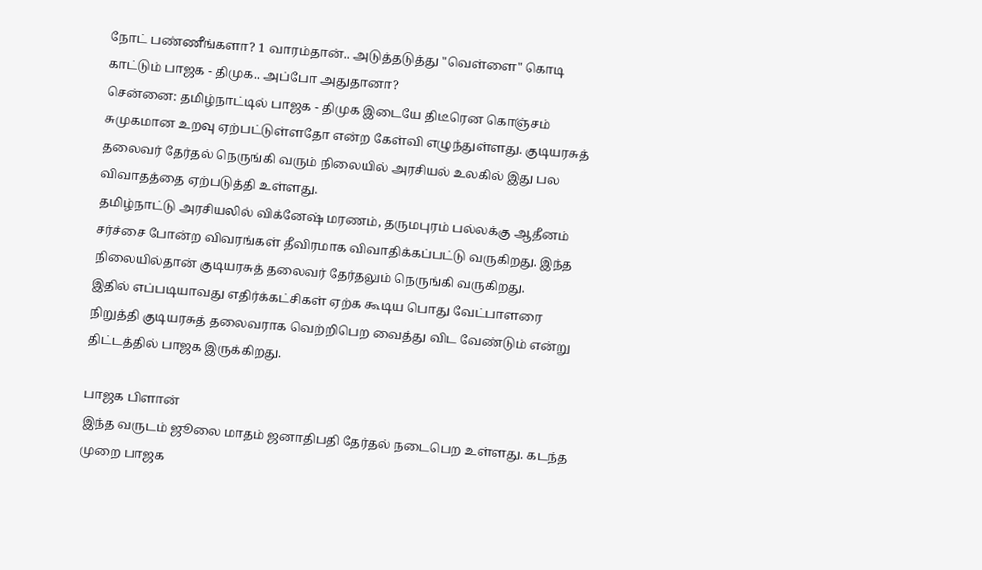நோட் பண்ணீங்களா? 1 வாரம்தான்.. அடுத்தடுத்து "வெள்ளை" கொடி காட்டும் பாஜக - திமுக.. அப்போ அதுதானா?
சென்னை: தமிழ்நாட்டில் பாஜக - திமுக இடையே திடீரென கொஞ்சம் சுமுகமான உறவு ஏற்பட்டுள்ளதோ என்ற கேள்வி எழுந்துள்ளது. குடியரசுத் தலைவர் தேர்தல் நெருங்கி வரும் நிலையில் அரசியல் உலகில் இது பல விவாதத்தை ஏற்படுத்தி உள்ளது.
தமிழ்நாட்டு அரசியலில் விக்னேஷ் மரணம், தருமபுரம் பல்லக்கு ஆதீனம் சர்ச்சை போன்ற விவரங்கள் தீவிரமாக விவாதிக்கப்பட்டு வருகிறது. இந்த நிலையில்தான் குடியரசுத் தலைவர் தேர்தலும் நெருங்கி வருகிறது.
இதில் எப்படியாவது எதிர்க்கட்சிகள் ஏற்க கூடிய பொது வேட்பாளரை நிறுத்தி குடியரசுத் தலைவராக வெற்றிபெற வைத்து விட வேண்டும் என்று திட்டத்தில் பாஜக இருக்கிறது.

பாஜக பிளான்
இந்த வருடம் ஜூலை மாதம் ஜனாதிபதி தேர்தல் நடைபெற உள்ளது. கடந்த முறை பாஜக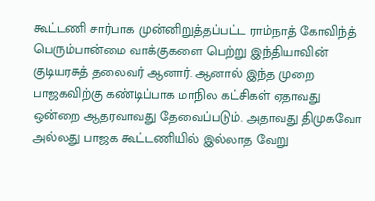கூட்டணி சார்பாக முன்னிறுத்தப்பட்ட ராம்நாத் கோவிந்த் பெரும்பான்மை வாக்குகளை பெற்று இந்தியாவின் குடியரசுத் தலைவர் ஆனார். ஆனால் இந்த முறை பாஜகவிற்கு கண்டிப்பாக மாநில கட்சிகள் ஏதாவது ஒன்றை ஆதரவாவது தேவைப்படும். அதாவது திமுகவோ அல்லது பாஜக கூட்டணியில் இல்லாத வேறு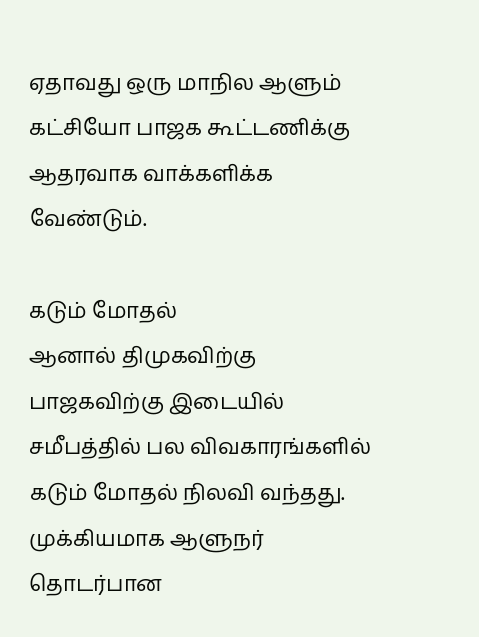ஏதாவது ஒரு மாநில ஆளும் கட்சியோ பாஜக கூட்டணிக்கு ஆதரவாக வாக்களிக்க வேண்டும்.

கடும் மோதல்
ஆனால் திமுகவிற்கு பாஜகவிற்கு இடையில் சமீபத்தில் பல விவகாரங்களில் கடும் மோதல் நிலவி வந்தது. முக்கியமாக ஆளுநர் தொடர்பான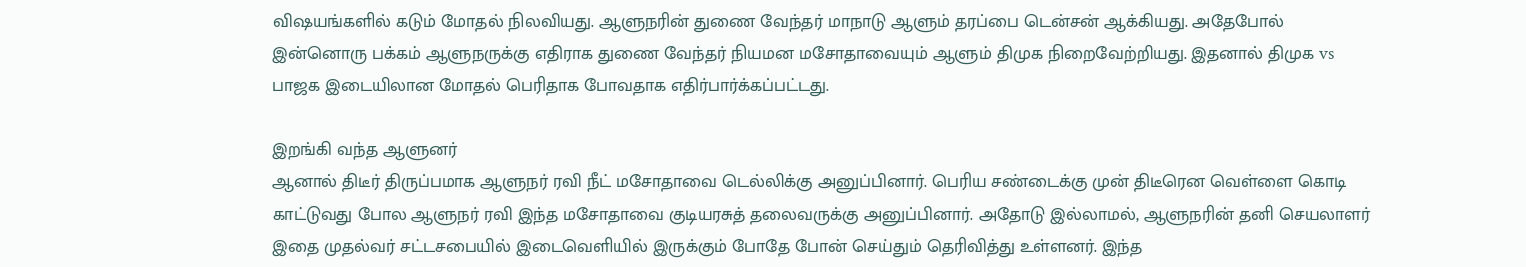விஷயங்களில் கடும் மோதல் நிலவியது. ஆளுநரின் துணை வேந்தர் மாநாடு ஆளும் தரப்பை டென்சன் ஆக்கியது. அதேபோல் இன்னொரு பக்கம் ஆளுநருக்கு எதிராக துணை வேந்தர் நியமன மசோதாவையும் ஆளும் திமுக நிறைவேற்றியது. இதனால் திமுக vs பாஜக இடையிலான மோதல் பெரிதாக போவதாக எதிர்பார்க்கப்பட்டது.

இறங்கி வந்த ஆளுனர்
ஆனால் திடீர் திருப்பமாக ஆளுநர் ரவி நீட் மசோதாவை டெல்லிக்கு அனுப்பினார். பெரிய சண்டைக்கு முன் திடீரென வெள்ளை கொடி காட்டுவது போல ஆளுநர் ரவி இந்த மசோதாவை குடியரசுத் தலைவருக்கு அனுப்பினார். அதோடு இல்லாமல், ஆளுநரின் தனி செயலாளர் இதை முதல்வர் சட்டசபையில் இடைவெளியில் இருக்கும் போதே போன் செய்தும் தெரிவித்து உள்ளனர். இந்த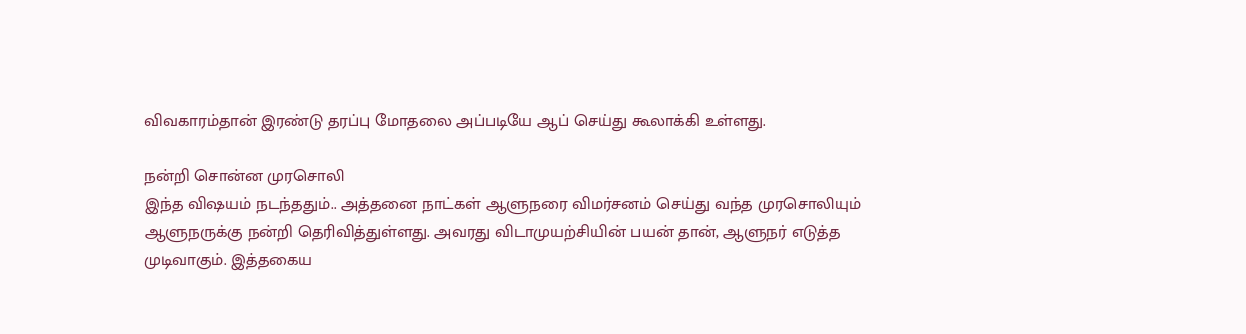விவகாரம்தான் இரண்டு தரப்பு மோதலை அப்படியே ஆப் செய்து கூலாக்கி உள்ளது.

நன்றி சொன்ன முரசொலி
இந்த விஷயம் நடந்ததும்.. அத்தனை நாட்கள் ஆளுநரை விமர்சனம் செய்து வந்த முரசொலியும் ஆளுநருக்கு நன்றி தெரிவித்துள்ளது. அவரது விடாமுயற்சியின் பயன் தான், ஆளுநர் எடுத்த முடிவாகும். இத்தகைய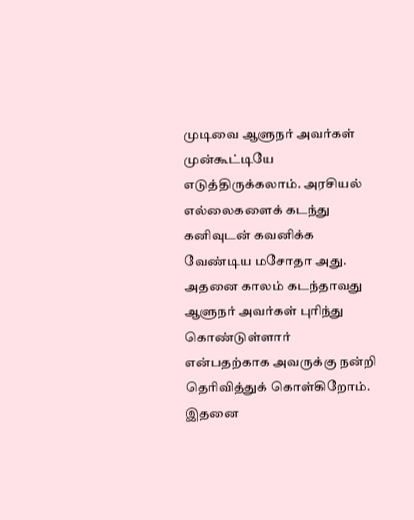முடிவை ஆளுநர் அவர்கள் முன்கூட்டியே எடுத்திருக்கலாம். அரசியல் எல்லைகளைக் கடந்து கனிவுடன் கவனிக்க வேண்டிய மசோதா அது. அதனை காலம் கடந்தாவது ஆளுநர் அவர்கள் புரிந்து கொண்டுள்ளார் என்பதற்காக அவருக்கு நன்றி தெரிவித்துக் கொள்கிறோம். இதனை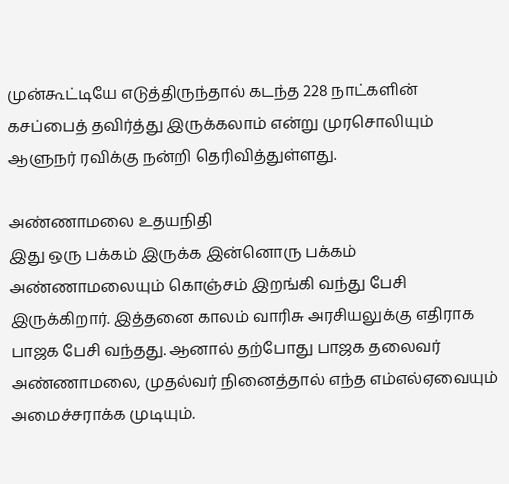முன்கூட்டியே எடுத்திருந்தால் கடந்த 228 நாட்களின் கசப்பைத் தவிர்த்து இருக்கலாம் என்று முரசொலியும் ஆளுநர் ரவிக்கு நன்றி தெரிவித்துள்ளது.

அண்ணாமலை உதயநிதி
இது ஒரு பக்கம் இருக்க இன்னொரு பக்கம் அண்ணாமலையும் கொஞ்சம் இறங்கி வந்து பேசி இருக்கிறார். இத்தனை காலம் வாரிசு அரசியலுக்கு எதிராக பாஜக பேசி வந்தது. ஆனால் தற்போது பாஜக தலைவர் அண்ணாமலை, முதல்வர் நினைத்தால் எந்த எம்எல்ஏவையும் அமைச்சராக்க முடியும்.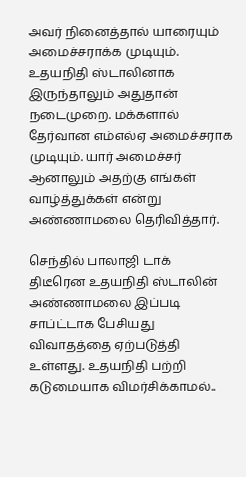அவர் நினைத்தால் யாரையும் அமைச்சராக்க முடியும். உதயநிதி ஸ்டாலினாக இருந்தாலும் அதுதான் நடைமுறை. மக்களால் தேர்வான எம்எல்ஏ அமைச்சராக முடியும். யார் அமைச்சர் ஆனாலும் அதற்கு எங்கள் வாழ்த்துக்கள் என்று அண்ணாமலை தெரிவித்தார்.

செந்தில் பாலாஜி டாக்
திடீரென உதயநிதி ஸ்டாலின் அண்ணாமலை இப்படி சாப்ட்டாக பேசியது விவாதத்தை ஏற்படுத்தி உள்ளது. உதயநிதி பற்றி கடுமையாக விமர்சிக்காமல்..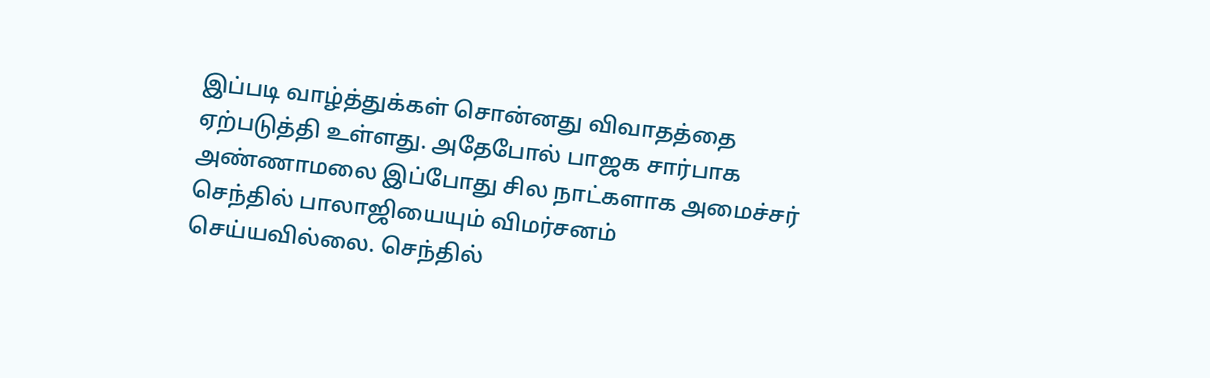இப்படி வாழ்த்துக்கள் சொன்னது விவாதத்தை ஏற்படுத்தி உள்ளது. அதேபோல் பாஜக சார்பாக அண்ணாமலை இப்போது சில நாட்களாக அமைச்சர் செந்தில் பாலாஜியையும் விமர்சனம் செய்யவில்லை. செந்தில்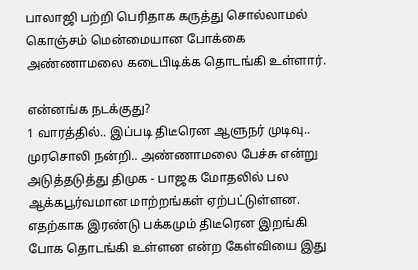பாலாஜி பற்றி பெரிதாக கருத்து சொல்லாமல் கொஞ்சம் மென்மையான போக்கை அண்ணாமலை கடைபிடிக்க தொடங்கி உள்ளார்.

என்னங்க நடக்குது?
1 வாரத்தில்.. இப்படி திடீரென ஆளுநர் முடிவு.. முரசொலி நன்றி.. அண்ணாமலை பேச்சு என்று அடுத்தடுத்து திமுக - பாஜக மோதலில் பல ஆக்கபூர்வமான மாற்றங்கள் ஏற்பட்டுள்ளன. எதற்காக இரண்டு பக்கமும் திடீரென இறங்கி போக தொடங்கி உள்ளன என்ற கேள்வியை இது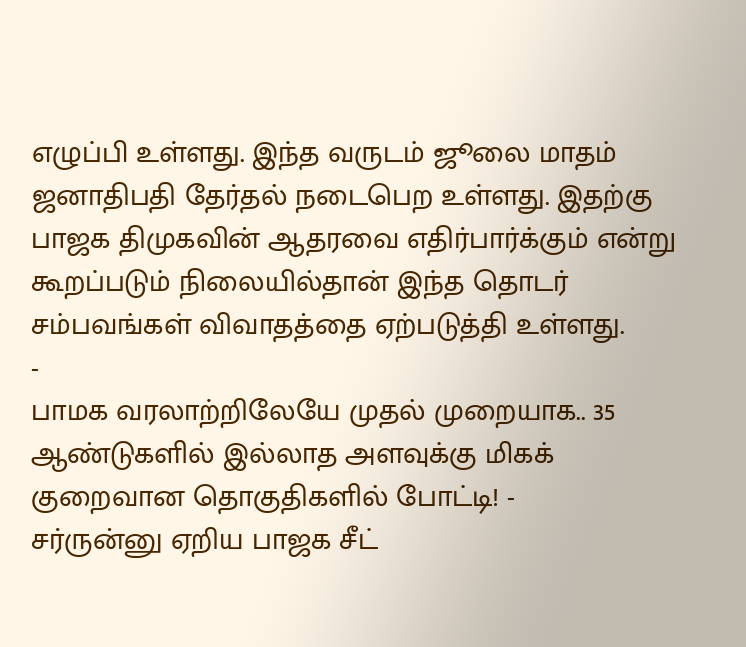எழுப்பி உள்ளது. இந்த வருடம் ஜூலை மாதம் ஜனாதிபதி தேர்தல் நடைபெற உள்ளது. இதற்கு பாஜக திமுகவின் ஆதரவை எதிர்பார்க்கும் என்று கூறப்படும் நிலையில்தான் இந்த தொடர் சம்பவங்கள் விவாதத்தை ஏற்படுத்தி உள்ளது.
-
பாமக வரலாற்றிலேயே முதல் முறையாக.. 35 ஆண்டுகளில் இல்லாத அளவுக்கு மிகக் குறைவான தொகுதிகளில் போட்டி! -
சர்ருன்னு ஏறிய பாஜக சீட்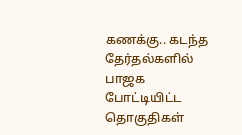கணக்கு.. கடந்த தேர்தல்களில் பாஜக போட்டியிட்ட தொகுதிகள்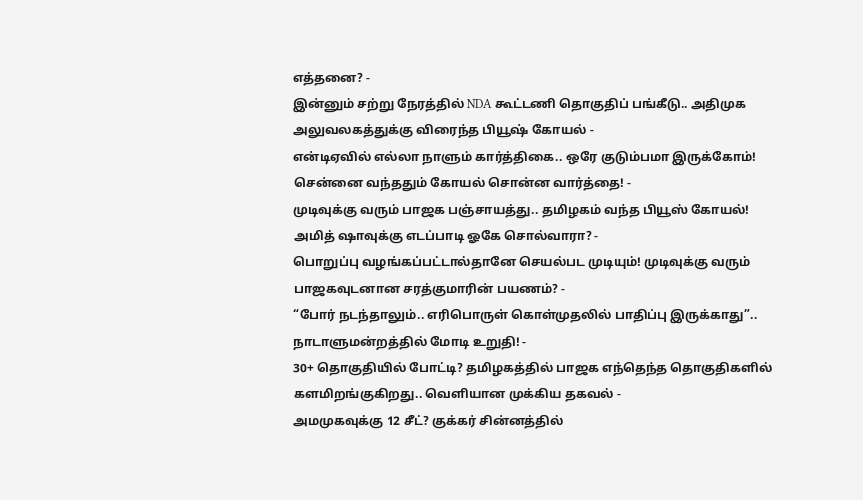எத்தனை? -
இன்னும் சற்று நேரத்தில் NDA கூட்டணி தொகுதிப் பங்கீடு.. அதிமுக அலுவலகத்துக்கு விரைந்த பியூஷ் கோயல் -
என்டிஏவில் எல்லா நாளும் கார்த்திகை.. ஒரே குடும்பமா இருக்கோம்! சென்னை வந்ததும் கோயல் சொன்ன வார்த்தை! -
முடிவுக்கு வரும் பாஜக பஞ்சாயத்து.. தமிழகம் வந்த பியூஸ் கோயல்! அமித் ஷாவுக்கு எடப்பாடி ஓகே சொல்வாரா? -
பொறுப்பு வழங்கப்பட்டால்தானே செயல்பட முடியும்! முடிவுக்கு வரும் பாஜகவுடனான சரத்குமாரின் பயணம்? -
“போர் நடந்தாலும்.. எரிபொருள் கொள்முதலில் பாதிப்பு இருக்காது”.. நாடாளுமன்றத்தில் மோடி உறுதி! -
30+ தொகுதியில் போட்டி? தமிழகத்தில் பாஜக எந்தெந்த தொகுதிகளில் களமிறங்குகிறது.. வெளியான முக்கிய தகவல் -
அமமுகவுக்கு 12 சீட்? குக்கர் சின்னத்தில்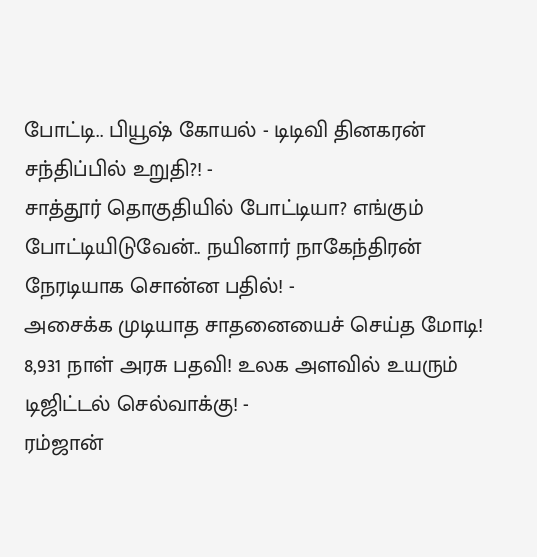போட்டி.. பியூஷ் கோயல் - டிடிவி தினகரன் சந்திப்பில் உறுதி?! -
சாத்தூர் தொகுதியில் போட்டியா? எங்கும் போட்டியிடுவேன்.. நயினார் நாகேந்திரன் நேரடியாக சொன்ன பதில்! -
அசைக்க முடியாத சாதனையைச் செய்த மோடி! 8,931 நாள் அரசு பதவி! உலக அளவில் உயரும் டிஜிட்டல் செல்வாக்கு! -
ரம்ஜான்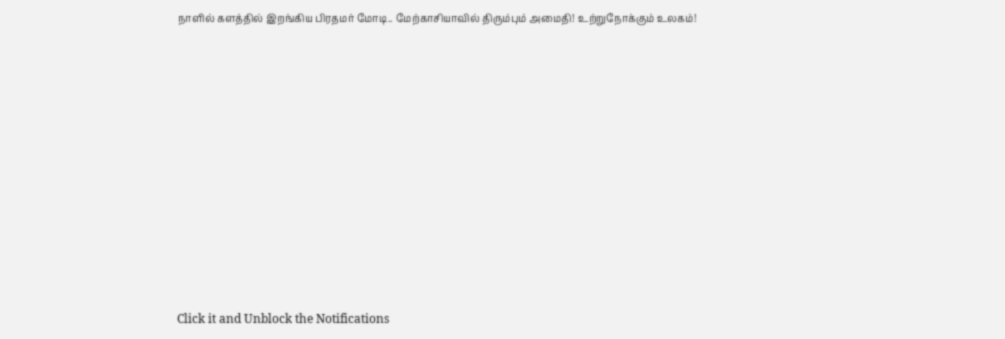நாளில் களத்தில் இறங்கிய பிரதமர் மோடி.. மேற்காசியாவில் திரும்பும் அமைதி! உற்றுநோக்கும் உலகம்!












Click it and Unblock the Notifications